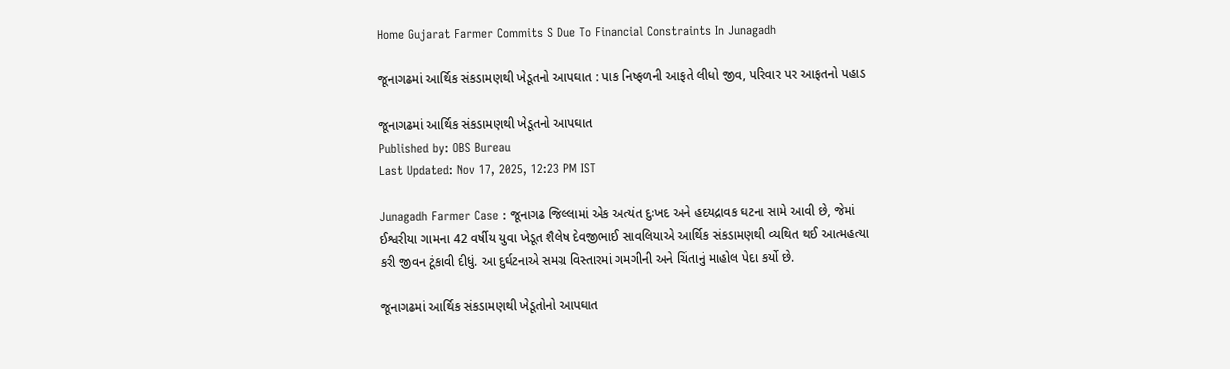Home Gujarat Farmer Commits S Due To Financial Constraints In Junagadh

જૂનાગઢમાં આર્થિક સંકડામણથી ખેડૂતનો આપઘાત : પાક નિષ્ફળની આફતે લીધો જીવ, પરિવાર પર આફતનો પહાડ

જૂનાગઢમાં આર્થિક સંકડામણથી ખેડૂતનો આપઘાત
Published by: OBS Bureau
Last Updated: Nov 17, 2025, 12:23 PM IST

Junagadh Farmer Case : જૂનાગઢ જિલ્લામાં એક અત્યંત દુઃખદ અને હદયદ્રાવક ઘટના સામે આવી છે, જેમાં ઈશ્વરીયા ગામના 42 વર્ષીય યુવા ખેડૂત શૈલેષ દેવજીભાઈ સાવલિયાએ આર્થિક સંકડામણથી વ્યથિત થઈ આત્મહત્યા કરી જીવન ટૂંકાવી દીધું. આ દુર્ઘટનાએ સમગ્ર વિસ્તારમાં ગમગીની અને ચિંતાનું માહોલ પેદા કર્યો છે.

જૂનાગઢમાં આર્થિક સંકડામણથી ખેડૂતોનો આપઘાત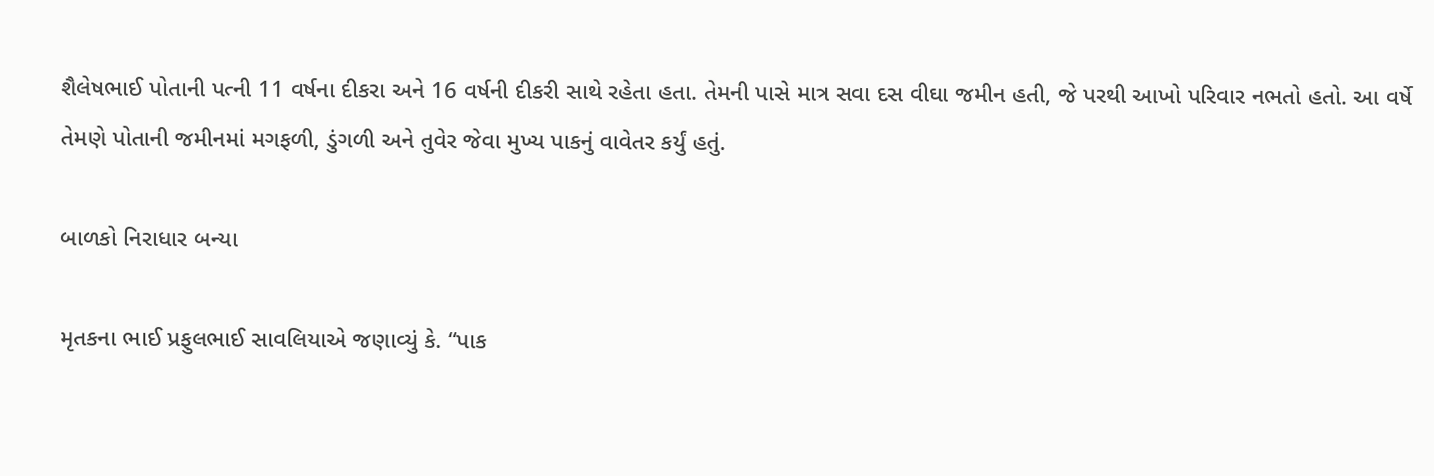શૈલેષભાઈ પોતાની પત્ની 11 વર્ષના દીકરા અને 16 વર્ષની દીકરી સાથે રહેતા હતા. તેમની પાસે માત્ર સવા દસ વીઘા જમીન હતી, જે પરથી આખો પરિવાર નભતો હતો. આ વર્ષે તેમણે પોતાની જમીનમાં મગફળી, ડુંગળી અને તુવેર જેવા મુખ્ય પાકનું વાવેતર કર્યું હતું.

બાળકો નિરાધાર બન્યા

મૃતકના ભાઈ પ્રફુલભાઈ સાવલિયાએ જણાવ્યું કે. “પાક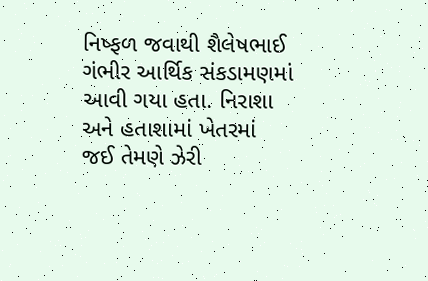નિષ્ફળ જવાથી શૈલેષભાઈ ગંભીર આર્થિક સંકડામણમાં આવી ગયા હતા. નિરાશા અને હતાશામાં ખેતરમાં જઈ તેમણે ઝેરી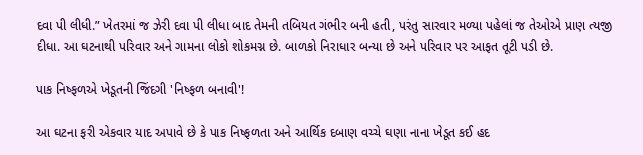દવા પી લીધી.” ખેતરમાં જ ઝેરી દવા પી લીધા બાદ તેમની તબિયત ગંભીર બની હતી, પરંતુ સારવાર મળ્યા પહેલાં જ તેઓએ પ્રાણ ત્યજી દીધા. આ ઘટનાથી પરિવાર અને ગામના લોકો શોકમગ્ન છે. બાળકો નિરાધાર બન્યા છે અને પરિવાર પર આફત તૂટી પડી છે.

પાક નિષ્ફળએ ખેડૂતની જિંદગી 'નિષ્ફળ બનાવી'!

આ ઘટના ફરી એકવાર યાદ અપાવે છે કે પાક નિષ્ફળતા અને આર્થિક દબાણ વચ્ચે ઘણા નાના ખેડૂત કઈ હદ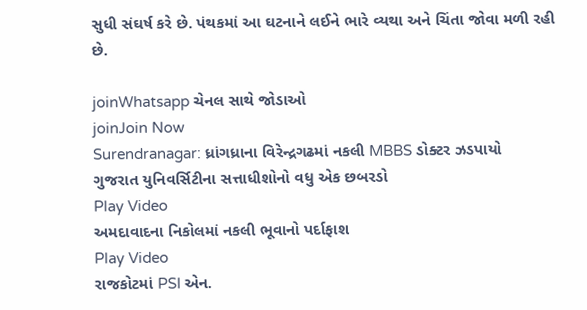સુધી સંઘર્ષ કરે છે. પંથકમાં આ ઘટનાને લઈને ભારે વ્યથા અને ચિંતા જોવા મળી રહી છે.

joinWhatsapp ચેનલ સાથે જોડાઓ
joinJoin Now
Surendranagar: ધ્રાંગધ્રાના વિરેન્દ્રગઢમાં નકલી MBBS ડોક્ટર ઝડપાયો
ગુજરાત યુનિવર્સિટીના સત્તાધીશોનો વધુ એક છબરડો
Play Video
અમદાવાદના નિકોલમાં નકલી ભૂવાનો પર્દાફાશ
Play Video
રાજકોટમાં PSI એન.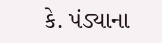કે. પંડ્યાના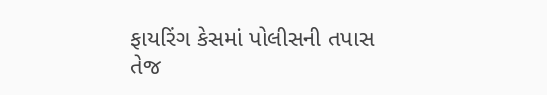ફાયરિંગ કેસમાં પોલીસની તપાસ તેજ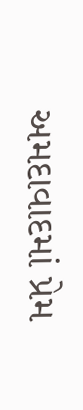અમદાવાદમાં પ્રેમ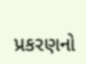પ્રકરણનો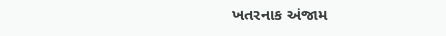ખતરનાક અંજામ